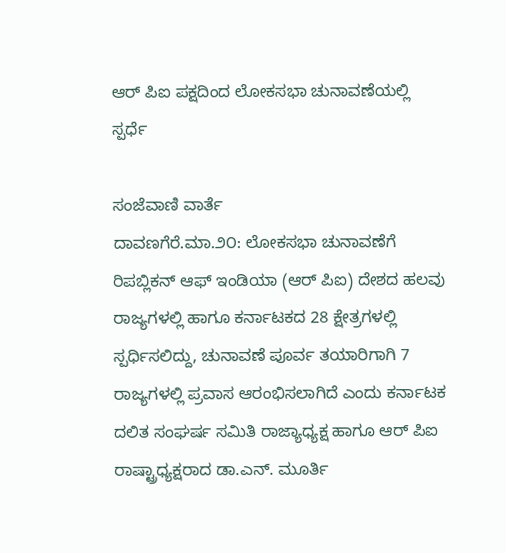ಆರ್ ಪಿಐ ಪಕ್ಷದಿಂದ ಲೋಕಸಭಾ ಚುನಾವಣೆಯಲ್ಲಿ ಸ್ಪರ್ಧೆ

ಸಂಜೆವಾಣಿ ವಾರ್ತೆ
ದಾವಣಗೆರೆ.ಮಾ.೨೦: ಲೋಕಸಭಾ ಚುನಾವಣೆಗೆ ರಿಪಬ್ಲಿಕನ್ ಆಫ್ ಇಂಡಿಯಾ (ಆರ್ ಪಿಐ) ದೇಶದ ಹಲವು ರಾಜ್ಯಗಳಲ್ಲಿ ಹಾಗೂ ಕರ್ನಾಟಕದ 28 ಕ್ಷೇತ್ರಗಳಲ್ಲಿ ಸ್ಪರ್ಧಿಸಲಿದ್ದು, ಚುನಾವಣೆ ಪೂರ್ವ ತಯಾರಿಗಾಗಿ 7 ರಾಜ್ಯಗಳಲ್ಲಿ ಪ್ರವಾಸ ಆರಂಭಿಸಲಾಗಿದೆ ಎಂದು ಕರ್ನಾಟಕ ದಲಿತ ಸಂಘರ್ಷ ಸಮಿತಿ ರಾಜ್ಯಾಧ್ಯಕ್ಷ ಹಾಗೂ ಆರ್ ಪಿಐ ರಾಷ್ಟ್ರಾಧ್ಯಕ್ಷರಾದ ಡಾ.ಎನ್. ಮೂರ್ತಿ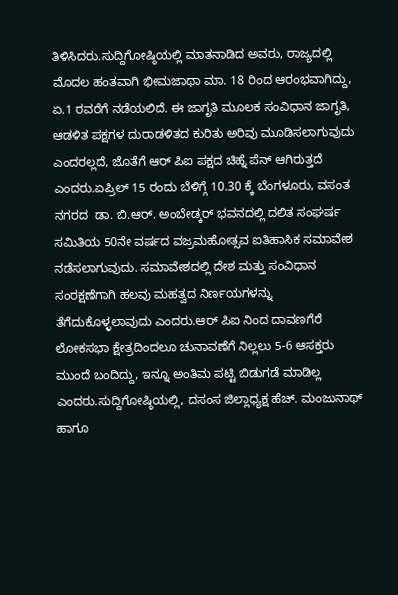ತಿಳಿಸಿದರು.ಸುದ್ದಿಗೋಷ್ಠಿಯಲ್ಲಿ ಮಾತನಾಡಿದ ಅವರು, ರಾಜ್ಯದಲ್ಲಿ ಮೊದಲ ಹಂತವಾಗಿ ಭೀಮಜಾಥಾ ಮಾ. 18 ರಿಂದ ಆರಂಭವಾಗಿದ್ದು, ಏ.1 ರವರೆಗೆ ನಡೆಯಲಿದೆ. ಈ ಜಾಗೃತಿ ಮೂಲಕ ಸಂವಿಧಾನ ಜಾಗೃತಿ, ಆಡಳಿತ ಪಕ್ಷಗಳ ದುರಾಡಳಿತದ ಕುರಿತು ಅರಿವು ಮೂಡಿಸಲಾಗುವುದು ಎಂದರಲ್ಲದೆ, ಜೊತೆಗೆ ಆರ್ ಪಿಐ ಪಕ್ಷದ ಚಿಹ್ನೆ ಪೆನ್ ಆಗಿರುತ್ತದೆ ಎಂದರು.ಏಪ್ರಿಲ್ 15 ರಂದು ಬೆಳಿಗ್ಗೆ 10.30 ಕ್ಕೆ ಬೆಂಗಳೂರು, ವಸಂತ ನಗರದ  ಡಾ. ಬಿ.ಆರ್. ಅಂಬೇಡ್ಕರ್ ಭವನದಲ್ಲಿ ದಲಿತ ಸಂಘರ್ಷ ಸಮಿತಿಯ 50ನೇ ವರ್ಷದ ವಜ್ರಮಹೋತ್ಸವ ಐತಿಹಾಸಿಕ ಸಮಾವೇಶ ನಡೆಸಲಾಗುವುದು. ಸಮಾವೇಶದಲ್ಲಿ ದೇಶ ಮತ್ತು ಸಂವಿಧಾನ ಸಂರಕ್ಷಣೆಗಾಗಿ ಹಲವು ಮಹತ್ವದ ನಿರ್ಣಯಗಳನ್ನು ತೆಗೆದುಕೊಳ್ಳಲಾವುದು ಎಂದರು.ಆರ್ ಪಿಐ ನಿಂದ ದಾವಣಗೆರೆ ಲೋಕಸಭಾ ಕ್ಷೇತ್ರದಿಂದಲೂ ಚುನಾವಣೆಗೆ ನಿಲ್ಲಲು 5-6 ಆಸಕ್ತರು  ಮುಂದೆ ಬಂದಿದ್ದು, ಇನ್ನೂ ಅಂತಿಮ ಪಟ್ಟಿ ಬಿಡುಗಡೆ ಮಾಡಿಲ್ಲ ಎಂದರು.ಸುದ್ದಿಗೋಷ್ಠಿಯಲ್ಲಿ, ದಸಂಸ ಜಿಲ್ಲಾಧ್ಯಕ್ಷ ಹೆಚ್. ಮಂಜುನಾಥ್ ಹಾಗೂ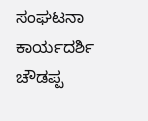ಸಂಘಟನಾ ಕಾರ್ಯದರ್ಶಿ ಚೌಡಪ್ಪ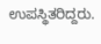ಉಪಸ್ಥಿತರಿದ್ದರು.